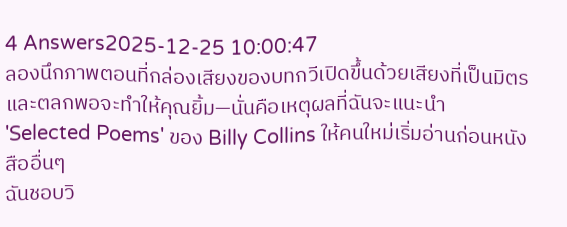4 Answers2025-12-25 10:00:47
ลองนึกภาพตอนที่กล่องเสียงของบทกวีเปิดขึ้นด้วยเสียงที่เป็นมิตรและตลกพอจะทำให้คุณยิ้ม—นั่นคือเหตุผลที่ฉันจะแนะนำ 'Selected Poems' ของ Billy Collins ให้คนใหม่เริ่มอ่านก่อนหนังสืออื่นๆ
ฉันชอบวิ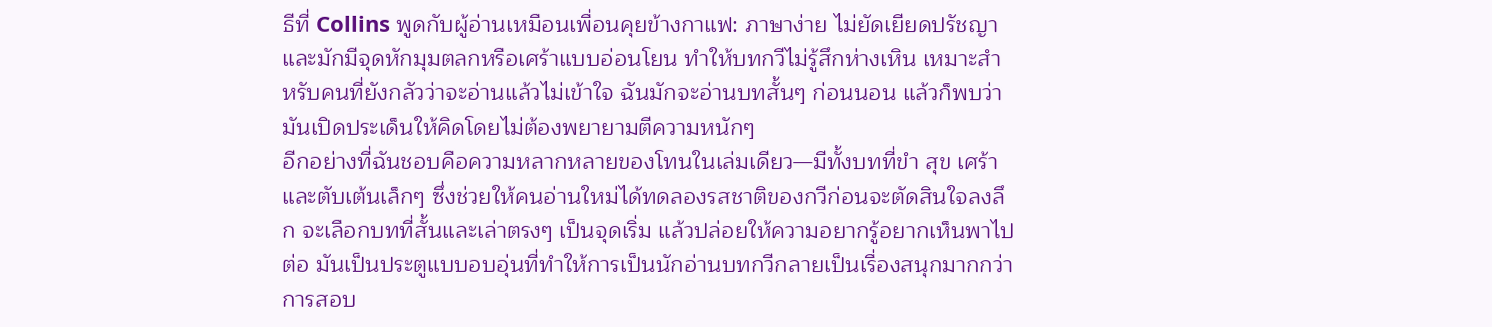ธีที่ Collins พูดกับผู้อ่านเหมือนเพื่อนคุยข้างกาแฟ: ภาษาง่าย ไม่ยัดเยียดปรัชญา และมักมีจุดหักมุมตลกหรือเศร้าแบบอ่อนโยน ทำให้บทกวีไม่รู้สึกห่างเหิน เหมาะสำหรับคนที่ยังกลัวว่าจะอ่านแล้วไม่เข้าใจ ฉันมักจะอ่านบทสั้นๆ ก่อนนอน แล้วก็พบว่ามันเปิดประเด็นให้คิดโดยไม่ต้องพยายามตีความหนักๆ
อีกอย่างที่ฉันชอบคือความหลากหลายของโทนในเล่มเดียว—มีทั้งบทที่ขำ สุข เศร้า และตับเต้นเล็กๆ ซึ่งช่วยให้คนอ่านใหม่ได้ทดลองรสชาติของกวีก่อนจะตัดสินใจลงลึก จะเลือกบทที่สั้นและเล่าตรงๆ เป็นจุดเริ่ม แล้วปล่อยให้ความอยากรู้อยากเห็นพาไปต่อ มันเป็นประตูแบบอบอุ่นที่ทำให้การเป็นนักอ่านบทกวีกลายเป็นเรื่องสนุกมากกว่าการสอบ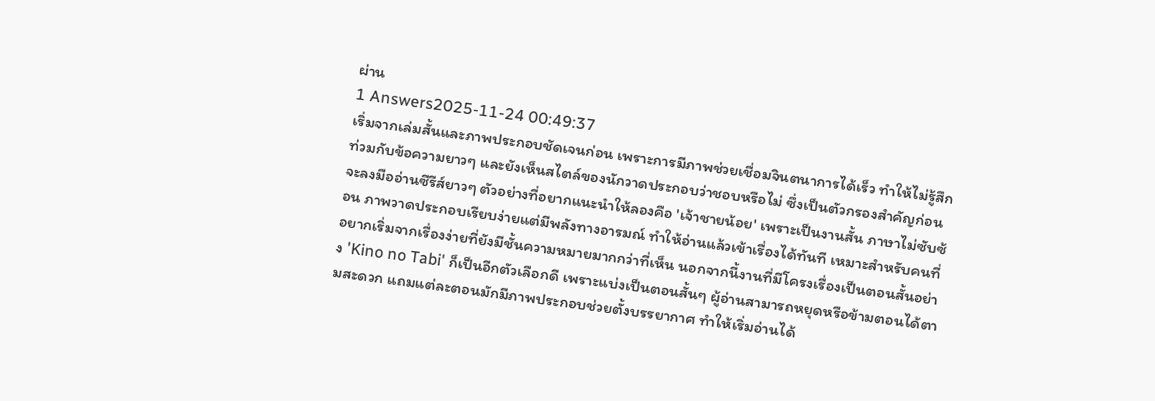ผ่าน
1 Answers2025-11-24 00:49:37
เริ่มจากเล่มสั้นและภาพประกอบชัดเจนก่อน เพราะการมีภาพช่วยเชื่อมจินตนาการได้เร็ว ทำให้ไม่รู้สึกท่วมกับข้อความยาวๆ และยังเห็นสไตล์ของนักวาดประกอบว่าชอบหรือไม่ ซึ่งเป็นตัวกรองสำคัญก่อนจะลงมืออ่านซีรีส์ยาวๆ ตัวอย่างที่อยากแนะนำให้ลองคือ 'เจ้าชายน้อย' เพราะเป็นงานสั้น ภาษาไม่ซับซ้อน ภาพวาดประกอบเรียบง่ายแต่มีพลังทางอารมณ์ ทำให้อ่านแล้วเข้าเรื่องได้ทันที เหมาะสำหรับคนที่อยากเริ่มจากเรื่องง่ายที่ยังมีชั้นความหมายมากกว่าที่เห็น นอกจากนี้งานที่มีโครงเรื่องเป็นตอนสั้นอย่าง 'Kino no Tabi' ก็เป็นอีกตัวเลือกดี เพราะแบ่งเป็นตอนสั้นๆ ผู้อ่านสามารถหยุดหรือข้ามตอนได้ตามสะดวก แถมแต่ละตอนมักมีภาพประกอบช่วยตั้งบรรยากาศ ทำให้เริ่มอ่านได้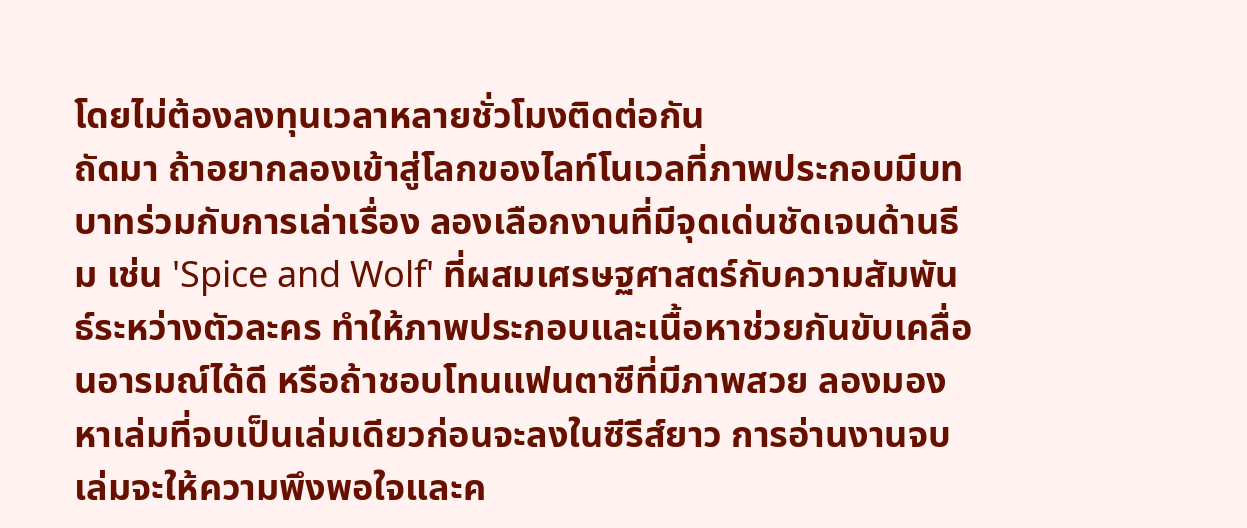โดยไม่ต้องลงทุนเวลาหลายชั่วโมงติดต่อกัน
ถัดมา ถ้าอยากลองเข้าสู่โลกของไลท์โนเวลที่ภาพประกอบมีบทบาทร่วมกับการเล่าเรื่อง ลองเลือกงานที่มีจุดเด่นชัดเจนด้านธีม เช่น 'Spice and Wolf' ที่ผสมเศรษฐศาสตร์กับความสัมพันธ์ระหว่างตัวละคร ทำให้ภาพประกอบและเนื้อหาช่วยกันขับเคลื่อนอารมณ์ได้ดี หรือถ้าชอบโทนแฟนตาซีที่มีภาพสวย ลองมองหาเล่มที่จบเป็นเล่มเดียวก่อนจะลงในซีรีส์ยาว การอ่านงานจบเล่มจะให้ความพึงพอใจและค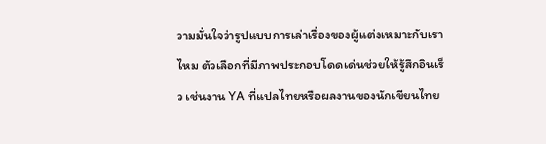วามมั่นใจว่ารูปแบบการเล่าเรื่องของผู้แต่งเหมาะกับเราไหม ตัวเลือกที่มีภาพประกอบโดดเด่นช่วยให้รู้สึกอินเร็ว เช่นงาน YA ที่แปลไทยหรือผลงานของนักเขียนไทย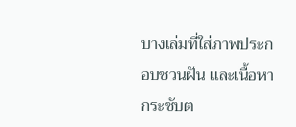บางเล่มที่ใส่ภาพประกอบชวนฝัน และเนื้อหากระชับต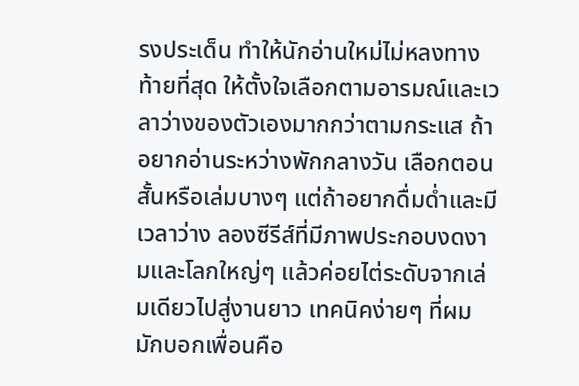รงประเด็น ทำให้นักอ่านใหม่ไม่หลงทาง
ท้ายที่สุด ให้ตั้งใจเลือกตามอารมณ์และเวลาว่างของตัวเองมากกว่าตามกระแส ถ้าอยากอ่านระหว่างพักกลางวัน เลือกตอนสั้นหรือเล่มบางๆ แต่ถ้าอยากดื่มด่ำและมีเวลาว่าง ลองซีรีส์ที่มีภาพประกอบงดงามและโลกใหญ่ๆ แล้วค่อยไต่ระดับจากเล่มเดียวไปสู่งานยาว เทคนิคง่ายๆ ที่ผมมักบอกเพื่อนคือ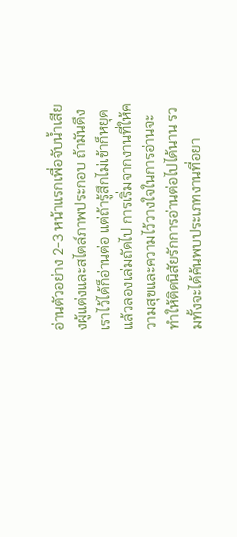อ่านตัวอย่าง 2-3 หน้าแรกเพื่อจับน้ำเสียงผู้แต่งและสไตล์ภาพประกอบ ถ้ามันดึงเราไว้ได้ก็อ่านต่อ แต่ถ้ารู้สึกไม่เข้าก็หยุดแล้วลองเล่มถัดไป การเริ่มจากงานที่ให้ความสุขและความไว้วางใจในการอ่านจะทำให้ติดนิสัยรักการอ่านต่อไปได้นาน รวมทั้งจะได้ค้นพบประเภทงานที่อยา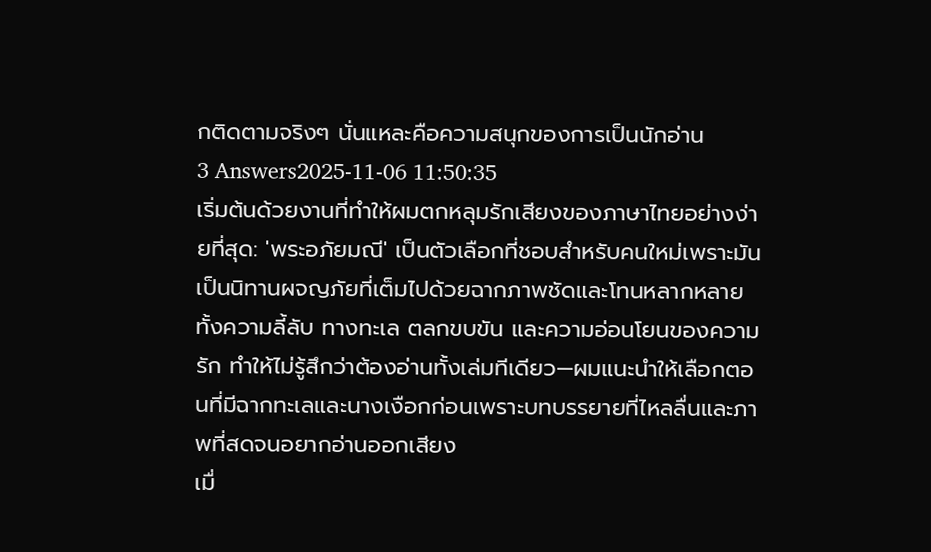กติดตามจริงๆ นั่นแหละคือความสนุกของการเป็นนักอ่าน
3 Answers2025-11-06 11:50:35
เริ่มต้นด้วยงานที่ทำให้ผมตกหลุมรักเสียงของภาษาไทยอย่างง่ายที่สุด: 'พระอภัยมณี' เป็นตัวเลือกที่ชอบสำหรับคนใหม่เพราะมันเป็นนิทานผจญภัยที่เต็มไปด้วยฉากภาพชัดและโทนหลากหลาย ทั้งความลี้ลับ ทางทะเล ตลกขบขัน และความอ่อนโยนของความรัก ทำให้ไม่รู้สึกว่าต้องอ่านทั้งเล่มทีเดียว—ผมแนะนำให้เลือกตอนที่มีฉากทะเลและนางเงือกก่อนเพราะบทบรรยายที่ไหลลื่นและภาพที่สดจนอยากอ่านออกเสียง
เมื่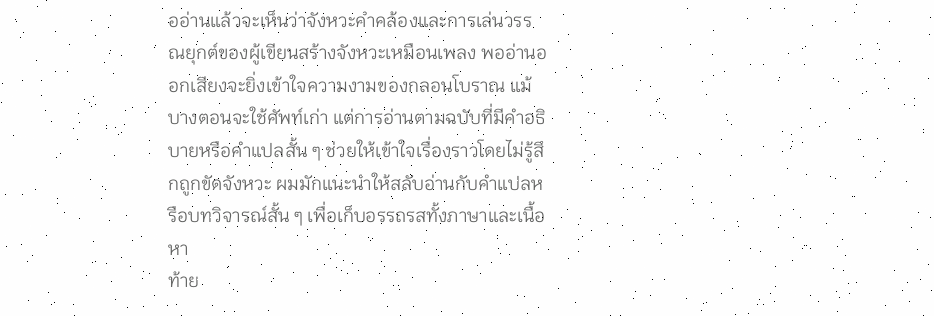ออ่านแล้วจะเห็นว่าจังหวะคำคล้องและการเล่นวรรณยุกต์ของผู้เขียนสร้างจังหวะเหมือนเพลง พออ่านออกเสียงจะยิ่งเข้าใจความงามของกลอนโบราณ แม้บางตอนจะใช้ศัพท์เก่า แต่การอ่านตามฉบับที่มีคำอธิบายหรือคำแปลสั้น ๆ ช่วยให้เข้าใจเรื่องราวโดยไม่รู้สึกถูกขัดจังหวะ ผมมักแนะนำให้สลับอ่านกับคำแปลหรือบทวิจารณ์สั้น ๆ เพื่อเก็บอรรถรสทั้งภาษาและเนื้อหา
ท้าย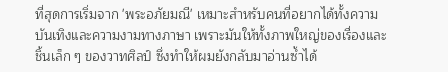ที่สุดการเริ่มจาก 'พระอภัยมณี' เหมาะสำหรับคนที่อยากได้ทั้งความบันเทิงและความงามทางภาษา เพราะมันให้ทั้งภาพใหญ่ของเรื่องและชิ้นเล็ก ๆ ของวาทศิลป์ ซึ่งทำให้ผมยังกลับมาอ่านซ้ำได้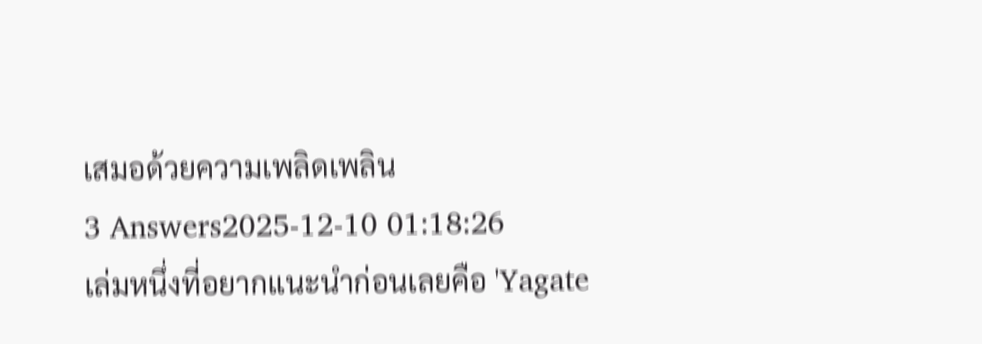เสมอด้วยความเพลิดเพลิน
3 Answers2025-12-10 01:18:26
เล่มหนึ่งที่อยากแนะนำก่อนเลยคือ 'Yagate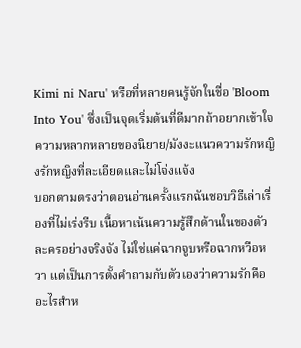Kimi ni Naru' หรือที่หลายคนรู้จักในชื่อ 'Bloom Into You' ซึ่งเป็นจุดเริ่มต้นที่ดีมากถ้าอยากเข้าใจความหลากหลายของนิยาย/มังงะแนวความรักหญิงรักหญิงที่ละเอียดและไม่โจ่งแจ้ง
บอกตามตรงว่าตอนอ่านครั้งแรกฉันชอบวิธีเล่าเรื่องที่ไม่เร่งรีบ เนื้อหาเน้นความรู้สึกด้านในของตัวละครอย่างจริงจัง ไม่ใช่แค่ฉากจูบหรือฉากหวือหวา แต่เป็นการตั้งคำถามกับตัวเองว่าความรักคืออะไรสำห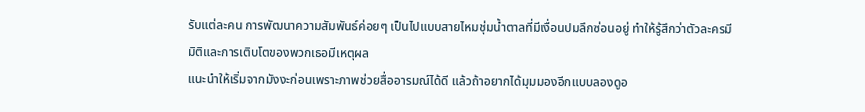รับแต่ละคน การพัฒนาความสัมพันธ์ค่อยๆ เป็นไปแบบสายไหมชุ่มน้ำตาลที่มีเงื่อนปมลึกซ่อนอยู่ ทำให้รู้สึกว่าตัวละครมีมิติและการเติบโตของพวกเธอมีเหตุผล
แนะนำให้เริ่มจากมังงะก่อนเพราะภาพช่วยสื่ออารมณ์ได้ดี แล้วถ้าอยากได้มุมมองอีกแบบลองดูอ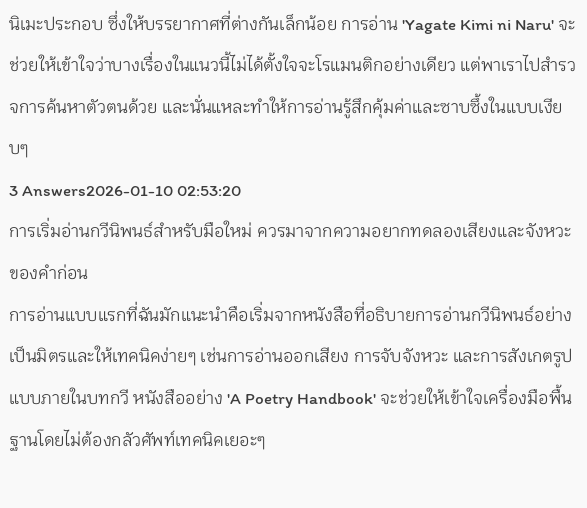นิเมะประกอบ ซึ่งให้บรรยากาศที่ต่างกันเล็กน้อย การอ่าน 'Yagate Kimi ni Naru' จะช่วยให้เข้าใจว่าบางเรื่องในแนวนี้ไม่ได้ตั้งใจจะโรแมนติกอย่างเดียว แต่พาเราไปสำรวจการค้นหาตัวตนด้วย และนั่นแหละทำให้การอ่านรู้สึกคุ้มค่าและซาบซึ้งในแบบเงียบๆ
3 Answers2026-01-10 02:53:20
การเริ่มอ่านกวีนิพนธ์สำหรับมือใหม่ ควรมาจากความอยากทดลองเสียงและจังหวะของคำก่อน
การอ่านแบบแรกที่ฉันมักแนะนำคือเริ่มจากหนังสือที่อธิบายการอ่านกวีนิพนธ์อย่างเป็นมิตรและให้เทคนิคง่ายๆ เช่นการอ่านออกเสียง การจับจังหวะ และการสังเกตรูปแบบภายในบทกวี หนังสืออย่าง 'A Poetry Handbook' จะช่วยให้เข้าใจเครื่องมือพื้นฐานโดยไม่ต้องกลัวศัพท์เทคนิคเยอะๆ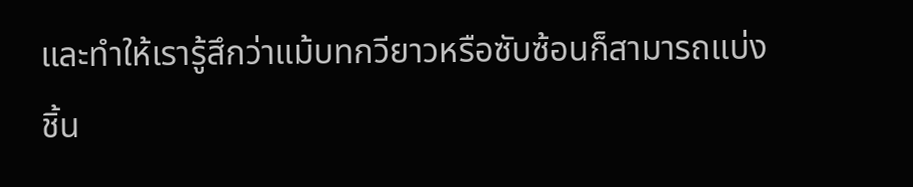และทำให้เรารู้สึกว่าแม้บทกวียาวหรือซับซ้อนก็สามารถแบ่งชิ้น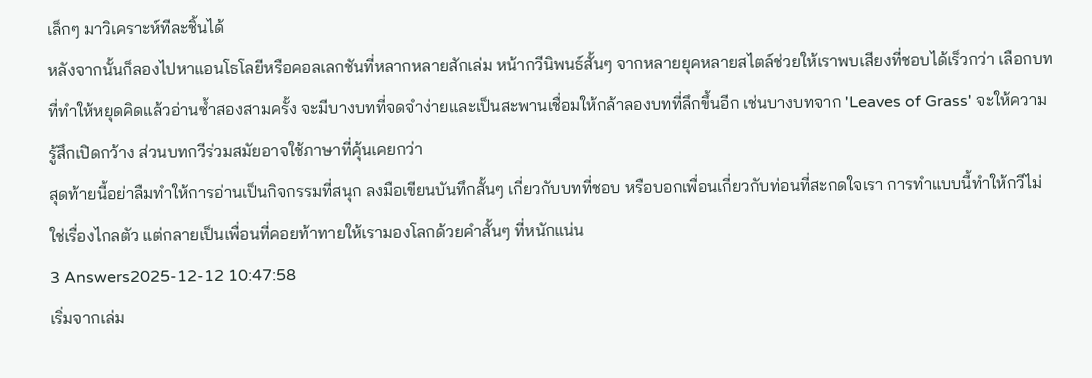เล็กๆ มาวิเคราะห์ทีละชิ้นได้
หลังจากนั้นก็ลองไปหาแอนโธโลยีหรือคอลเลกชันที่หลากหลายสักเล่ม หน้ากวีนิพนธ์สั้นๆ จากหลายยุคหลายสไตล์ช่วยให้เราพบเสียงที่ชอบได้เร็วกว่า เลือกบทที่ทำให้หยุดคิดแล้วอ่านซ้ำสองสามครั้ง จะมีบางบทที่จดจำง่ายและเป็นสะพานเชื่อมให้กล้าลองบทที่ลึกขึ้นอีก เช่นบางบทจาก 'Leaves of Grass' จะให้ความรู้สึกเปิดกว้าง ส่วนบทกวีร่วมสมัยอาจใช้ภาษาที่คุ้นเคยกว่า
สุดท้ายนี้อย่าลืมทำให้การอ่านเป็นกิจกรรมที่สนุก ลงมือเขียนบันทึกสั้นๆ เกี่ยวกับบทที่ชอบ หรือบอกเพื่อนเกี่ยวกับท่อนที่สะกดใจเรา การทำแบบนี้ทำให้กวีไม่ใช่เรื่องไกลตัว แต่กลายเป็นเพื่อนที่คอยท้าทายให้เรามองโลกด้วยคำสั้นๆ ที่หนักแน่น
3 Answers2025-12-12 10:47:58
เริ่มจากเล่ม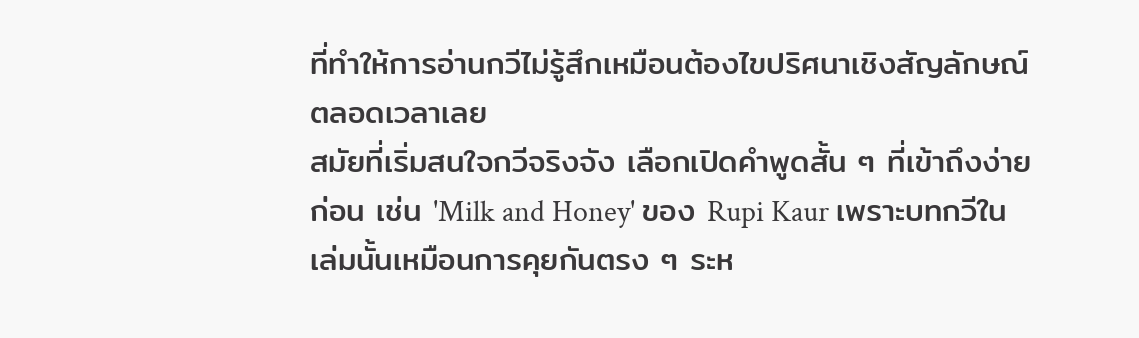ที่ทำให้การอ่านกวีไม่รู้สึกเหมือนต้องไขปริศนาเชิงสัญลักษณ์ตลอดเวลาเลย
สมัยที่เริ่มสนใจกวีจริงจัง เลือกเปิดคำพูดสั้น ๆ ที่เข้าถึงง่ายก่อน เช่น 'Milk and Honey' ของ Rupi Kaur เพราะบทกวีในเล่มนั้นเหมือนการคุยกันตรง ๆ ระห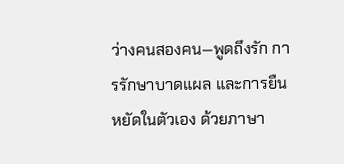ว่างคนสองคน—พูดถึงรัก การรักษาบาดแผล และการยืนหยัดในตัวเอง ด้วยภาษา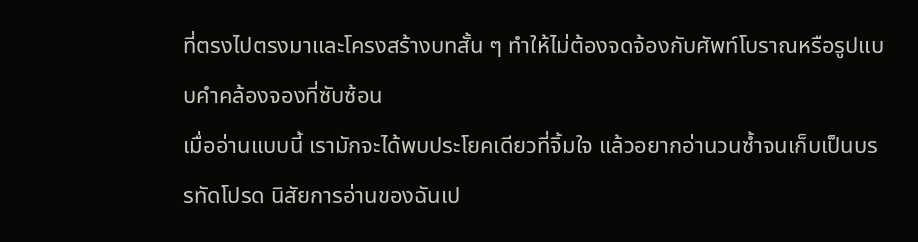ที่ตรงไปตรงมาและโครงสร้างบทสั้น ๆ ทำให้ไม่ต้องจดจ้องกับศัพท์โบราณหรือรูปแบบคำคล้องจองที่ซับซ้อน
เมื่ออ่านแบบนี้ เรามักจะได้พบประโยคเดียวที่จิ้มใจ แล้วอยากอ่านวนซ้ำจนเก็บเป็นบรรทัดโปรด นิสัยการอ่านของฉันเป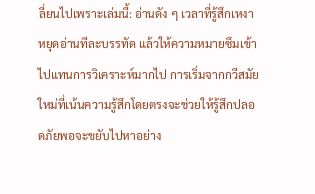ลี่ยนไปเพราะเล่มนี้: อ่านดัง ๆ เวลาที่รู้สึกเหงา หยุดอ่านทีละบรรทัด แล้วให้ความหมายซึมเข้าไปแทนการวิเคราะห์มากไป การเริ่มจากกวีสมัยใหม่ที่เน้นความรู้สึกโดยตรงจะช่วยให้รู้สึกปลอดภัยพอจะขยับไปหาอย่าง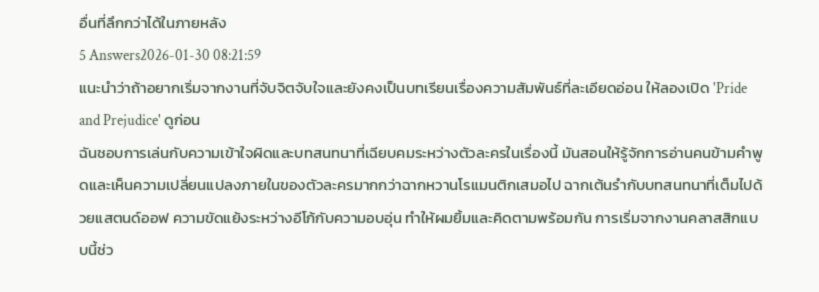อื่นที่ลึกกว่าได้ในภายหลัง
5 Answers2026-01-30 08:21:59
แนะนำว่าถ้าอยากเริ่มจากงานที่จับจิตจับใจและยังคงเป็นบทเรียนเรื่องความสัมพันธ์ที่ละเอียดอ่อน ให้ลองเปิด 'Pride and Prejudice' ดูก่อน
ฉันชอบการเล่นกับความเข้าใจผิดและบทสนทนาที่เฉียบคมระหว่างตัวละครในเรื่องนี้ มันสอนให้รู้จักการอ่านคนข้ามคำพูดและเห็นความเปลี่ยนแปลงภายในของตัวละครมากกว่าฉากหวานโรแมนติกเสมอไป ฉากเต้นรำกับบทสนทนาที่เต็มไปด้วยแสตนด์ออฟ ความขัดแย้งระหว่างอีโก้กับความอบอุ่น ทำให้ผมยิ้มและคิดตามพร้อมกัน การเริ่มจากงานคลาสสิกแบบนี้ช่ว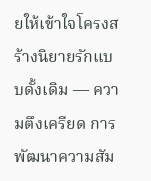ยให้เข้าใจโครงสร้างนิยายรักแบบดั้งเดิม — ความตึงเครียด การพัฒนาความสัม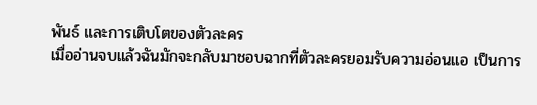พันธ์ และการเติบโตของตัวละคร
เมื่ออ่านจบแล้วฉันมักจะกลับมาชอบฉากที่ตัวละครยอมรับความอ่อนแอ เป็นการ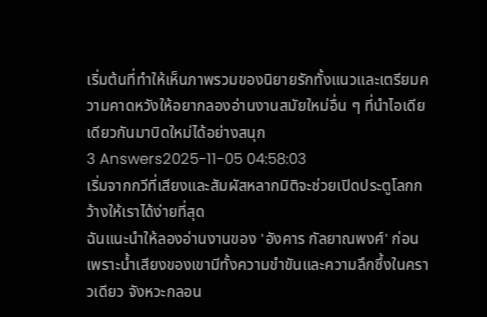เริ่มต้นที่ทำให้เห็นภาพรวมของนิยายรักทั้งแนวและเตรียมความคาดหวังให้อยากลองอ่านงานสมัยใหม่อื่น ๆ ที่นำไอเดียเดียวกันมาบิดใหม่ได้อย่างสนุก
3 Answers2025-11-05 04:58:03
เริ่มจากกวีที่เสียงและสัมผัสหลากมิติจะช่วยเปิดประตูโลกกว้างให้เราได้ง่ายที่สุด
ฉันแนะนำให้ลองอ่านงานของ 'อังคาร กัลยาณพงศ์' ก่อน เพราะน้ำเสียงของเขามีทั้งความขำขันและความลึกซึ้งในคราวเดียว จังหวะกลอน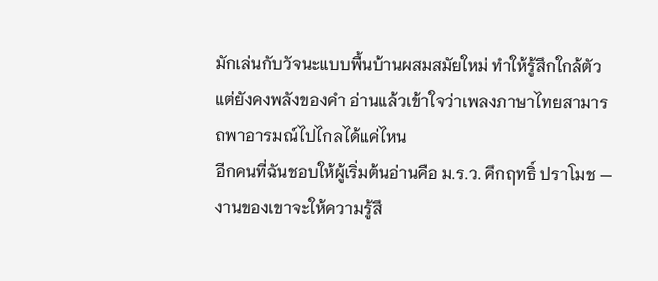มักเล่นกับวัจนะแบบพื้นบ้านผสมสมัยใหม่ ทำให้รู้สึกใกล้ตัวแต่ยังคงพลังของคำ อ่านแล้วเข้าใจว่าเพลงภาษาไทยสามารถพาอารมณ์ไปไกลได้แค่ไหน
อีกคนที่ฉันชอบให้ผู้เริ่มต้นอ่านคือ ม.ร.ว. คึกฤทธิ์ ปราโมช — งานของเขาจะให้ความรู้สึ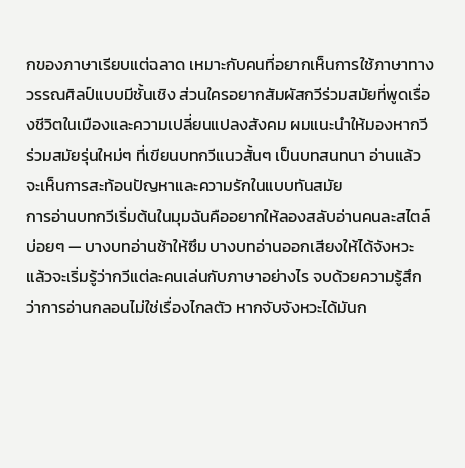กของภาษาเรียบแต่ฉลาด เหมาะกับคนที่อยากเห็นการใช้ภาษาทางวรรณศิลป์แบบมีชั้นเชิง ส่วนใครอยากสัมผัสกวีร่วมสมัยที่พูดเรื่องชีวิตในเมืองและความเปลี่ยนแปลงสังคม ผมแนะนำให้มองหากวีร่วมสมัยรุ่นใหม่ๆ ที่เขียนบทกวีแนวสั้นๆ เป็นบทสนทนา อ่านแล้วจะเห็นการสะท้อนปัญหาและความรักในแบบทันสมัย
การอ่านบทกวีเริ่มต้นในมุมฉันคืออยากให้ลองสลับอ่านคนละสไตล์บ่อยๆ — บางบทอ่านช้าให้ซึม บางบทอ่านออกเสียงให้ได้จังหวะ แล้วจะเริ่มรู้ว่ากวีแต่ละคนเล่นกับภาษาอย่างไร จบด้วยความรู้สึกว่าการอ่านกลอนไม่ใช่เรื่องไกลตัว หากจับจังหวะได้มันก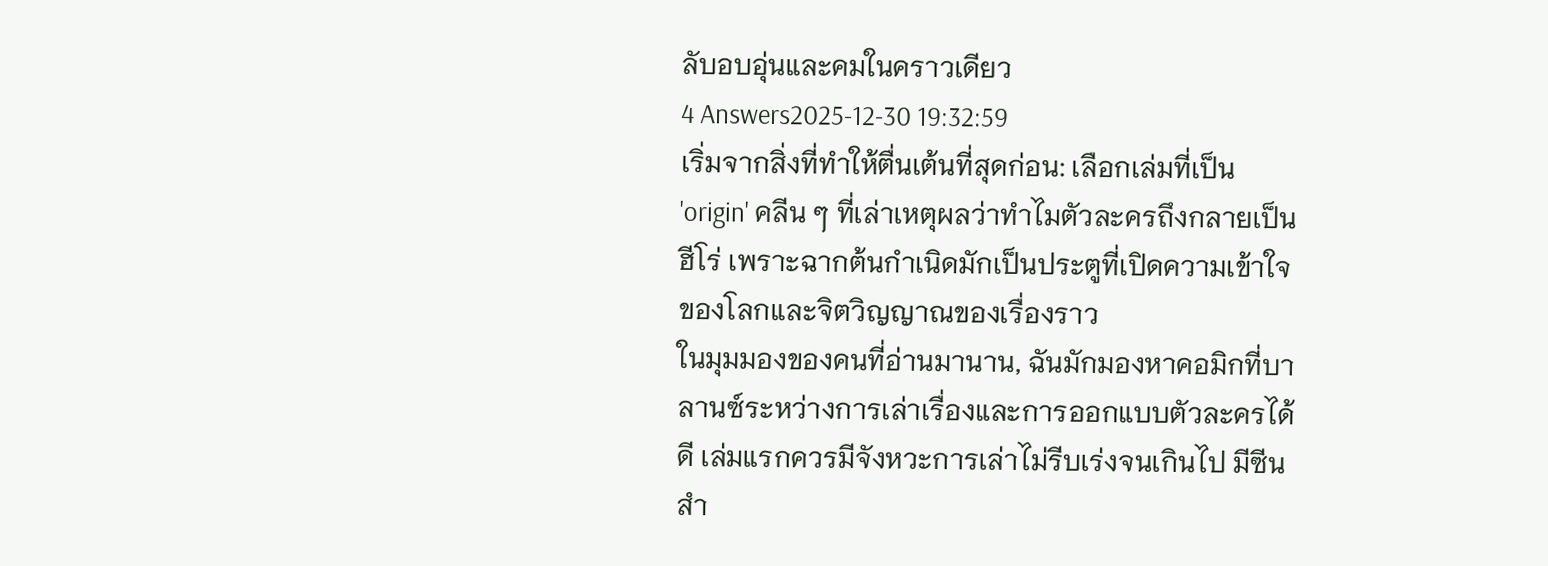ลับอบอุ่นและคมในคราวเดียว
4 Answers2025-12-30 19:32:59
เริ่มจากสิ่งที่ทำให้ตื่นเต้นที่สุดก่อน: เลือกเล่มที่เป็น 'origin' คลีน ๆ ที่เล่าเหตุผลว่าทำไมตัวละครถึงกลายเป็นฮีโร่ เพราะฉากต้นกำเนิดมักเป็นประตูที่เปิดความเข้าใจของโลกและจิตวิญญาณของเรื่องราว
ในมุมมองของคนที่อ่านมานาน, ฉันมักมองหาคอมิกที่บาลานซ์ระหว่างการเล่าเรื่องและการออกแบบตัวละครได้ดี เล่มแรกควรมีจังหวะการเล่าไม่รีบเร่งจนเกินไป มีซีนสำ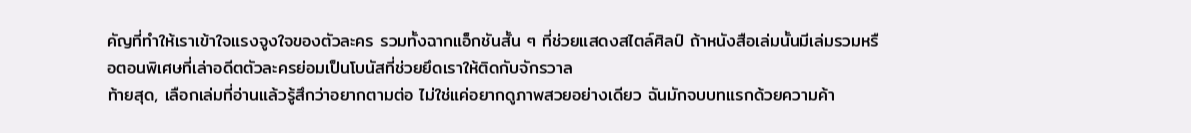คัญที่ทำให้เราเข้าใจแรงจูงใจของตัวละคร รวมทั้งฉากแอ็กชันสั้น ๆ ที่ช่วยแสดงสไตล์ศิลป์ ถ้าหนังสือเล่มนั้นมีเล่มรวมหรือตอนพิเศษที่เล่าอดีตตัวละครย่อมเป็นโบนัสที่ช่วยยึดเราให้ติดกับจักรวาล
ท้ายสุด, เลือกเล่มที่อ่านแล้วรู้สึกว่าอยากตามต่อ ไม่ใช่แค่อยากดูภาพสวยอย่างเดียว ฉันมักจบบทแรกด้วยความค้า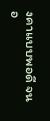งคาแบบพอดี จนอ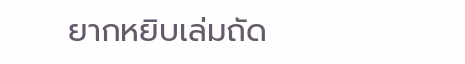ยากหยิบเล่มถัด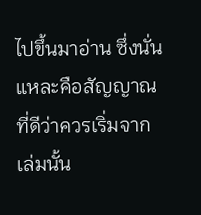ไปขึ้นมาอ่าน ซึ่งนั่นแหละคือสัญญาณที่ดีว่าควรเริ่มจากเล่มนั้น